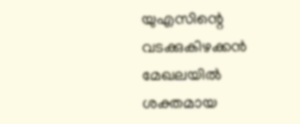യുഎസിന്റെ വടക്കുകിഴക്കൻ മേഖലയിൽ ശക്തമായ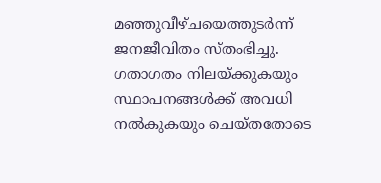മഞ്ഞുവീഴ്ചയെത്തുടർന്ന് ജനജീവിതം സ്തംഭിച്ചു. ഗതാഗതം നിലയ്ക്കുകയും സ്ഥാപനങ്ങൾക്ക് അവധി നൽകുകയും ചെയ്തതോടെ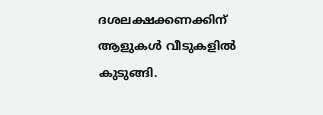ദശലക്ഷക്കണക്കിന് ആളുകൾ വീടുകളിൽ കുടുങ്ങി.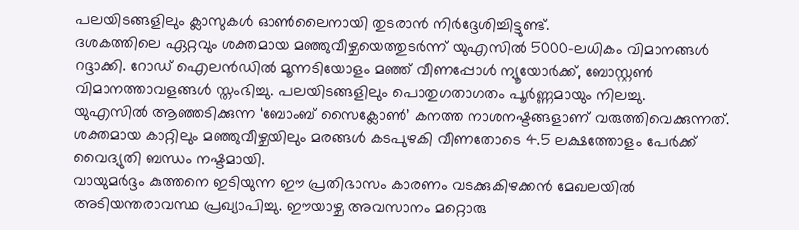പലയിടങ്ങളിലും ക്ലാസുകൾ ഓൺലൈനായി തുടരാൻ നിർദ്ദേശിച്ചിട്ടുണ്ട്.
ദശകത്തിലെ ഏറ്റവും ശക്തമായ മഞ്ഞുവീഴ്ചയെത്തുടർന്ന് യുഎസിൽ 5000-ലധികം വിമാനങ്ങൾ റദ്ദാക്കി. റോഡ് ഐലൻഡിൽ മൂന്നടിയോളം മഞ്ഞ് വീണപ്പോൾ ന്യൂയോർക്ക്, ബോസ്റ്റൺ വിമാനത്താവളങ്ങൾ സ്തംഭിച്ചു. പലയിടങ്ങളിലും പൊതുഗതാഗതം പൂർണ്ണമായും നിലച്ചു.
യുഎസിൽ ആഞ്ഞടിക്കുന്ന ‘ബോംബ് സൈക്ലോൺ’ കനത്ത നാശനഷ്ടങ്ങളാണ് വരുത്തിവെക്കുന്നത്. ശക്തമായ കാറ്റിലും മഞ്ഞുവീഴ്ചയിലും മരങ്ങൾ കടപുഴകി വീണതോടെ 4.5 ലക്ഷത്തോളം പേർക്ക് വൈദ്യുതി ബന്ധം നഷ്ടമായി.
വായുമർദ്ദം കുത്തനെ ഇടിയുന്ന ഈ പ്രതിഭാസം കാരണം വടക്കുകിഴക്കൻ മേഖലയിൽ അടിയന്തരാവസ്ഥ പ്രഖ്യാപിച്ചു. ഈയാഴ്ച അവസാനം മറ്റൊരു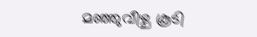മഞ്ഞുവീഴ്ച കൂടി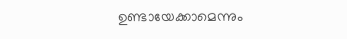ഉണ്ടായേക്കാമെന്നും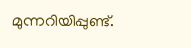മുന്നറിയിപ്പുണ്ട്.